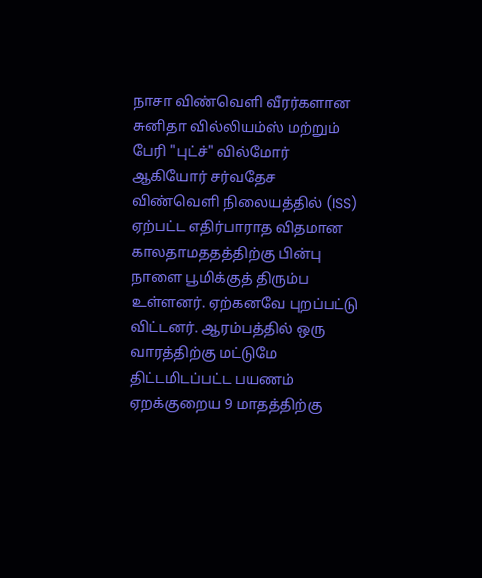நாசா விண்வெளி வீரர்களான சுனிதா வில்லியம்ஸ் மற்றும் பேரி "புட்ச்" வில்மோர் ஆகியோர் சர்வதேச விண்வெளி நிலையத்தில் (ISS) ஏற்பட்ட எதிர்பாராத விதமான காலதாமததத்திற்கு பின்பு நாளை பூமிக்குத் திரும்ப உள்ளனர். ஏற்கனவே புறப்பட்டு விட்டனர். ஆரம்பத்தில் ஒரு வாரத்திற்கு மட்டுமே திட்டமிடப்பட்ட பயணம் ஏறக்குறைய 9 மாதத்திற்கு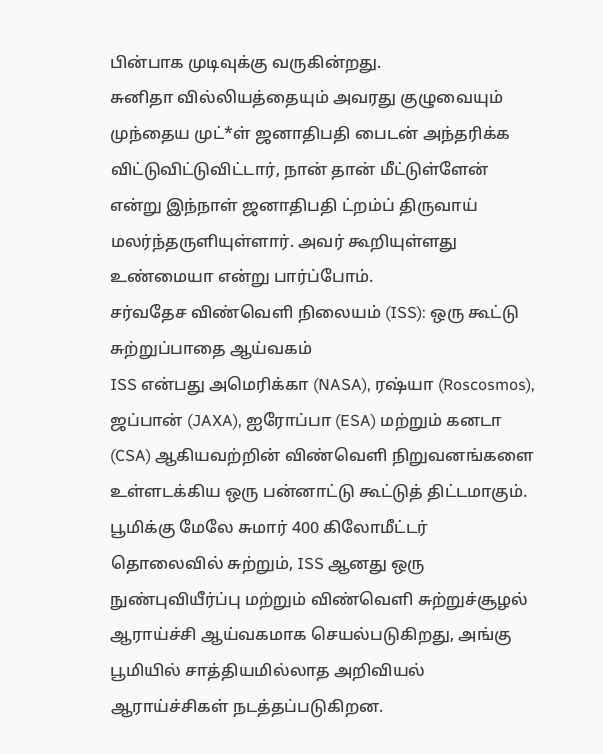பின்பாக முடிவுக்கு வருகின்றது.
சுனிதா வில்லியத்தையும் அவரது குழுவையும் முந்தைய முட்*ள் ஜனாதிபதி பைடன் அந்தரிக்க விட்டுவிட்டுவிட்டார், நான் தான் மீட்டுள்ளேன் என்று இந்நாள் ஜனாதிபதி ட்றம்ப் திருவாய் மலர்ந்தருளியுள்ளார். அவர் கூறியுள்ளது உண்மையா என்று பார்ப்போம்.
சர்வதேச விண்வெளி நிலையம் (ISS): ஒரு கூட்டு சுற்றுப்பாதை ஆய்வகம்
ISS என்பது அமெரிக்கா (NASA), ரஷ்யா (Roscosmos), ஜப்பான் (JAXA), ஐரோப்பா (ESA) மற்றும் கனடா (CSA) ஆகியவற்றின் விண்வெளி நிறுவனங்களை உள்ளடக்கிய ஒரு பன்னாட்டு கூட்டுத் திட்டமாகும். பூமிக்கு மேலே சுமார் 400 கிலோமீட்டர் தொலைவில் சுற்றும், ISS ஆனது ஒரு நுண்புவியீர்ப்பு மற்றும் விண்வெளி சுற்றுச்சூழல் ஆராய்ச்சி ஆய்வகமாக செயல்படுகிறது, அங்கு பூமியில் சாத்தியமில்லாத அறிவியல் ஆராய்ச்சிகள் நடத்தப்படுகிறன.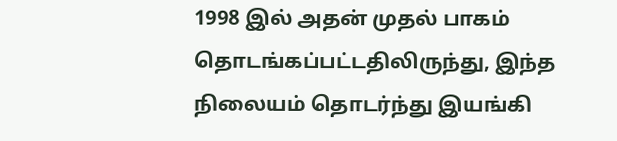1998 இல் அதன் முதல் பாகம் தொடங்கப்பட்டதிலிருந்து, இந்த நிலையம் தொடர்ந்து இயங்கி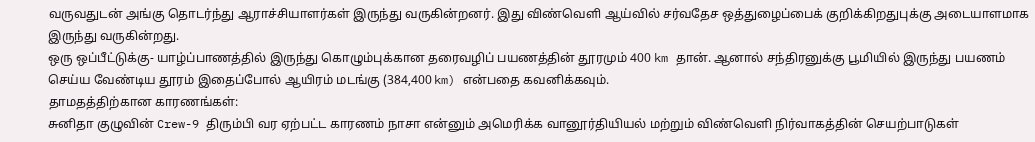வருவதுடன் அங்கு தொடர்ந்து ஆராச்சியாளர்கள் இருந்து வருகின்றனர். இது விண்வெளி ஆய்வில் சர்வதேச ஒத்துழைப்பைக் குறிக்கிறதுபுக்கு அடையாளமாக இருந்து வருகின்றது.
ஒரு ஒப்பீட்டுக்கு- யாழ்ப்பாணத்தில் இருந்து கொழும்புக்கான தரைவழிப் பயணத்தின் தூரமும் 400 km தான். ஆனால் சந்திரனுக்கு பூமியில் இருந்து பயணம் செய்ய வேண்டிய தூரம் இதைப்போல் ஆயிரம் மடங்கு (384,400 km) என்பதை கவனிக்கவும்.
தாமதத்திற்கான காரணங்கள்:
சுனிதா குழுவின் Crew-9 திரும்பி வர ஏற்பட்ட காரணம் நாசா என்னும் அமெரிக்க வானூர்தியியல் மற்றும் விண்வெளி நிர்வாகத்தின் செயற்பாடுகள்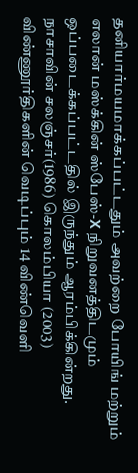தனியார்மயமாக்கப்பட்டதும் அவற்றை போயிங் மற்றும் எலான் மஸ்க்கின் ஸ்பேஸ்-X நிறுவனத்திடமும் ஒப்படைக்கப்பட்டதில் இருந்தும் ஆரம்பிக்கின்றது. நாசாவின் சலஞ்சர்(1986) கொலம்பியா (2003) விண்ணூர்திகளின் வெடிப்பும் 14 விண்வெளி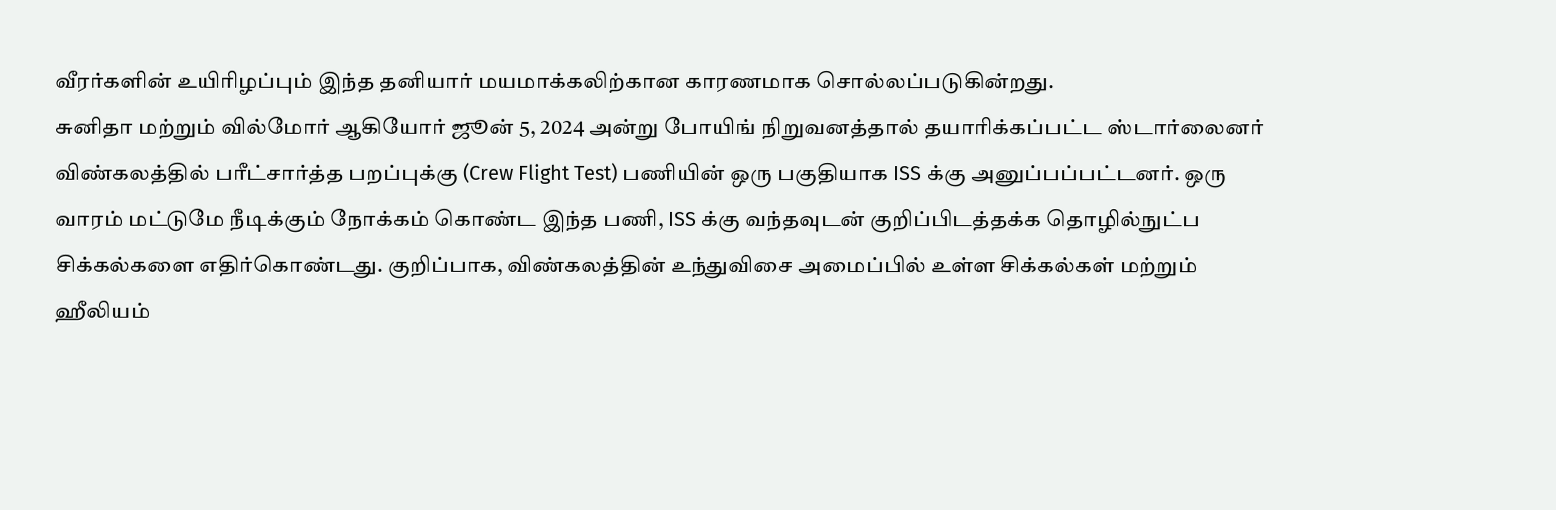வீரர்களின் உயிரிழப்பும் இந்த தனியார் மயமாக்கலிற்கான காரணமாக சொல்லப்படுகின்றது.
சுனிதா மற்றும் வில்மோர் ஆகியோர் ஜூன் 5, 2024 அன்று போயிங் நிறுவனத்தால் தயாரிக்கப்பட்ட ஸ்டார்லைனர் விண்கலத்தில் பரீட்சார்த்த பறப்புக்கு (Crew Flight Test) பணியின் ஒரு பகுதியாக ISS க்கு அனுப்பப்பட்டனர். ஒரு வாரம் மட்டுமே நீடிக்கும் நோக்கம் கொண்ட இந்த பணி, ISS க்கு வந்தவுடன் குறிப்பிடத்தக்க தொழில்நுட்ப சிக்கல்களை எதிர்கொண்டது. குறிப்பாக, விண்கலத்தின் உந்துவிசை அமைப்பில் உள்ள சிக்கல்கள் மற்றும் ஹீலியம்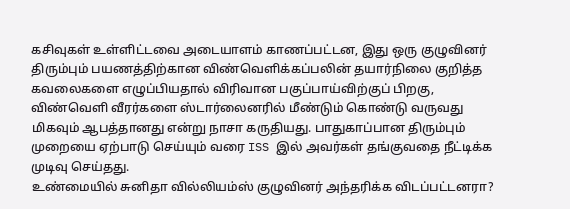கசிவுகள் உள்ளிட்டவை அடையாளம் காணப்பட்டன, இது ஒரு குழுவினர் திரும்பும் பயணத்திற்கான விண்வெளிக்கப்பலின் தயார்நிலை குறித்த கவலைகளை எழுப்பியதால் விரிவான பகுப்பாய்விற்குப் பிறகு, விண்வெளி வீரர்களை ஸ்டார்லைனரில் மீண்டும் கொண்டு வருவது மிகவும் ஆபத்தானது என்று நாசா கருதியது. பாதுகாப்பான திரும்பும் முறையை ஏற்பாடு செய்யும் வரை ISS இல் அவர்கள் தங்குவதை நீட்டிக்க முடிவு செய்தது.
உண்மையில் சுனிதா வில்லியம்ஸ் குழுவினர் அந்தரிக்க விடப்பட்டனரா?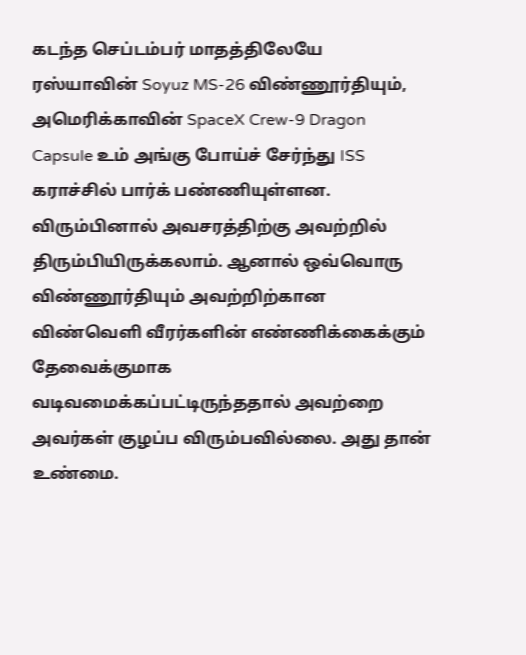கடந்த செப்டம்பர் மாதத்திலேயே ரஸ்யாவின் Soyuz MS-26 விண்ணூர்தியும், அமெரிக்காவின் SpaceX Crew-9 Dragon Capsule உம் அங்கு போய்ச் சேர்ந்து ISS கராச்சில் பார்க் பண்ணியுள்ளன. விரும்பினால் அவசரத்திற்கு அவற்றில் திரும்பியிருக்கலாம். ஆனால் ஒவ்வொரு விண்ணூர்தியும் அவற்றிற்கான விண்வெளி வீரர்களின் எண்ணிக்கைக்கும் தேவைக்குமாக வடிவமைக்கப்பட்டிருந்ததால் அவற்றை அவர்கள் குழப்ப விரும்பவில்லை. அது தான் உண்மை.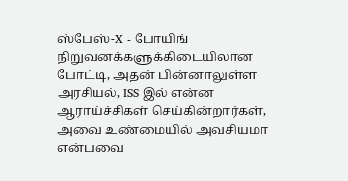ஸ்பேஸ்-X - போயிங் நிறுவனக்களுக்கிடையிலான போட்டி, அதன் பின்னாலுள்ள அரசியல், ISS இல் என்ன ஆராய்ச்சிகள் செய்கின்றார்கள், அவை உண்மையில் அவசியமா என்பவை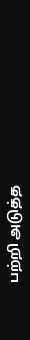பற்றி அடுத்த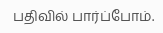பதிவில் பார்ப்போம்.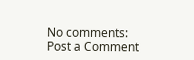No comments:
Post a Comment